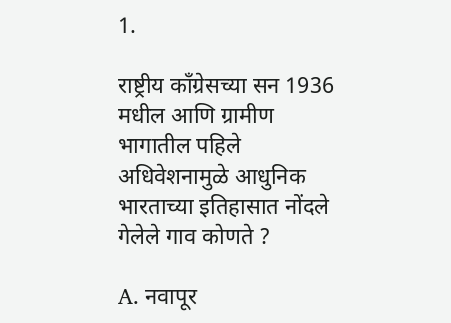1.

राष्ट्रीय काँग्रेसच्या सन 1936 मधील आणि ग्रामीण भागातील पहिले अधिवेशनामुळे आधुनिक भारताच्या इतिहासात नोंदले गेलेले गाव कोणते ?

A. नवापूर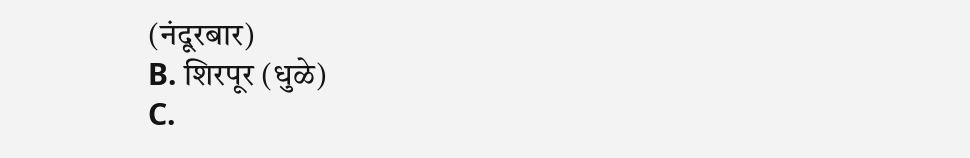(नंदूरबार)
B. शिरपूर (धुळे)
C.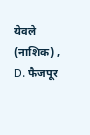येवले (नाशिक) ,
D. फैजपूर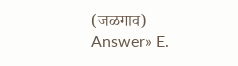(जळगाव)
Answer» E.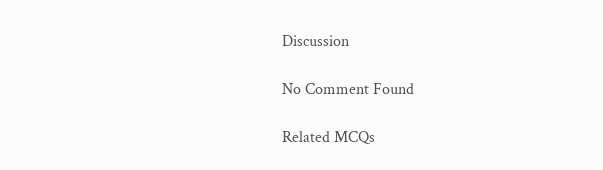Discussion

No Comment Found

Related MCQs